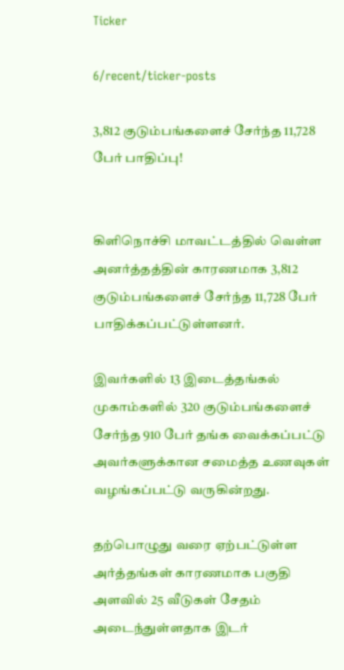Ticker

6/recent/ticker-posts

3,812 குடும்பங்களைச் சேர்ந்த 11,728 பேர் பாதிப்பு!


கிளிநொச்சி மாவட்டத்தில் வெள்ள அனர்த்தத்தின் காரணமாக 3,812 குடும்பங்களைச் சேர்ந்த 11,728 பேர் பாதிக்கப்பட்டுள்ளனர்.

இவர்களில் 13 இடைத்தங்கல் முகாம்களில் 320 குடும்பங்களைச் சேர்ந்த 910 பேர் தங்க வைக்கப்பட்டு அவர்களுக்கான சமைத்த உணவுகள் வழங்கப்பட்டு வருகின்றது.

தற்பொழுது வரை ஏற்பட்டுள்ள அர்த்தங்கள் காரணமாக பகுதி அளவில் 25 வீடுகள் சேதம் அடைந்துள்ளதாக இடர்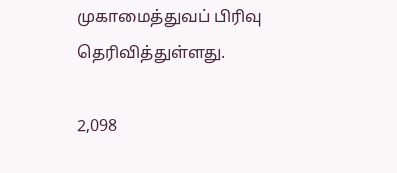முகாமைத்துவப் பிரிவு தெரிவித்துள்ளது.

2,098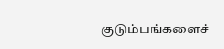குடும்பங்களைச்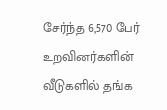சேர்ந்த 6,570 பேர் உறவினர்களின் வீடுகளில் தங்க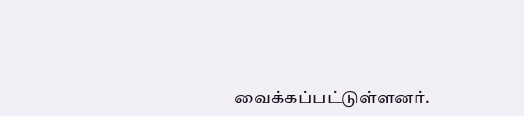வைக்கப்பட்டுள்ளனர்.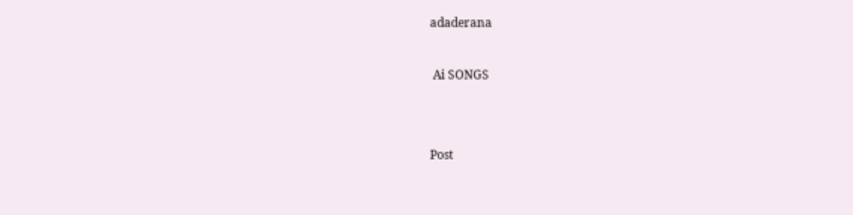adaderana



 Ai SONGS





Post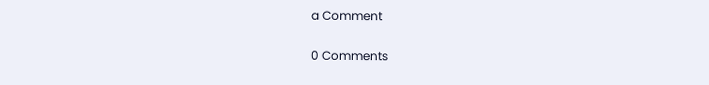a Comment

0 Comments